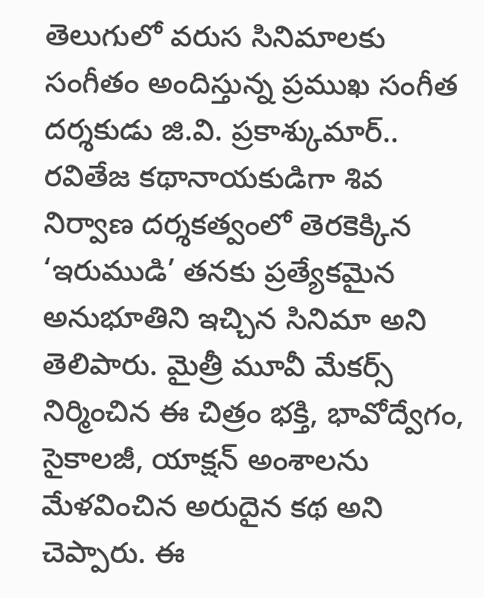తెలుగులో వరుస సినిమాలకు సంగీతం అందిస్తున్న ప్రముఖ సంగీత దర్శకుడు జి.వి. ప్రకాశ్కుమార్.. రవితేజ కథానాయకుడిగా శివ నిర్వాణ దర్శకత్వంలో తెరకెక్కిన ‘ఇరుముడి’ తనకు ప్రత్యేకమైన అనుభూతిని ఇచ్చిన సినిమా అని తెలిపారు. మైత్రీ మూవీ మేకర్స్ నిర్మించిన ఈ చిత్రం భక్తి, భావోద్వేగం, సైకాలజీ, యాక్షన్ అంశాలను మేళవించిన అరుదైన కథ అని చెప్పారు. ఈ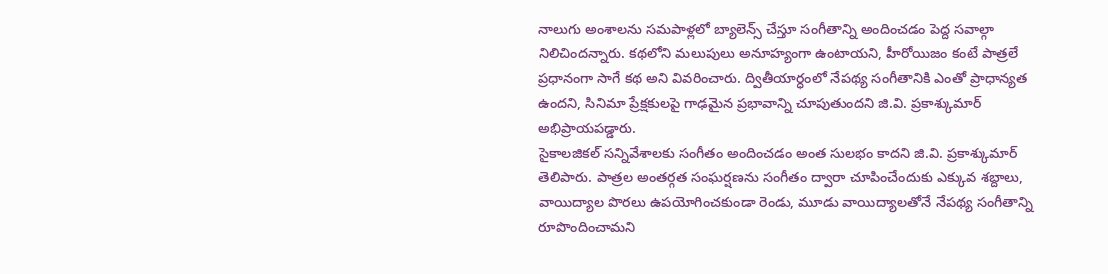నాలుగు అంశాలను సమపాళ్లలో బ్యాలెన్స్ చేస్తూ సంగీతాన్ని అందించడం పెద్ద సవాల్గా నిలిచిందన్నారు. కథలోని మలుపులు అనూహ్యంగా ఉంటాయని, హీరోయిజం కంటే పాత్రలే ప్రధానంగా సాగే కథ అని వివరించారు. ద్వితీయార్ధంలో నేపథ్య సంగీతానికి ఎంతో ప్రాధాన్యత ఉందని, సినిమా ప్రేక్షకులపై గాఢమైన ప్రభావాన్ని చూపుతుందని జి.వి. ప్రకాశ్కుమార్ అభిప్రాయపడ్డారు.
సైకాలజికల్ సన్నివేశాలకు సంగీతం అందించడం అంత సులభం కాదని జి.వి. ప్రకాశ్కుమార్ తెలిపారు. పాత్రల అంతర్గత సంఘర్షణను సంగీతం ద్వారా చూపించేందుకు ఎక్కువ శబ్దాలు, వాయిద్యాల పొరలు ఉపయోగించకుండా రెండు, మూడు వాయిద్యాలతోనే నేపథ్య సంగీతాన్ని రూపొందించామని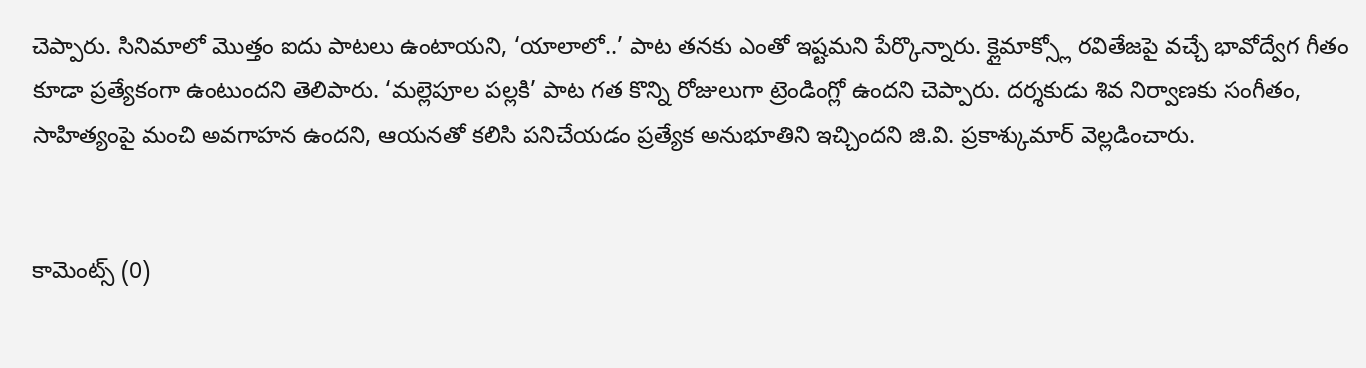చెప్పారు. సినిమాలో మొత్తం ఐదు పాటలు ఉంటాయని, ‘యాలాలో..’ పాట తనకు ఎంతో ఇష్టమని పేర్కొన్నారు. క్లైమాక్స్లో రవితేజపై వచ్చే భావోద్వేగ గీతం కూడా ప్రత్యేకంగా ఉంటుందని తెలిపారు. ‘మల్లెపూల పల్లకి’ పాట గత కొన్ని రోజులుగా ట్రెండింగ్లో ఉందని చెప్పారు. దర్శకుడు శివ నిర్వాణకు సంగీతం, సాహిత్యంపై మంచి అవగాహన ఉందని, ఆయనతో కలిసి పనిచేయడం ప్రత్యేక అనుభూతిని ఇచ్చిందని జి.వి. ప్రకాశ్కుమార్ వెల్లడించారు.


కామెంట్స్ (0)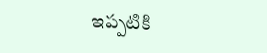ఇప్పటికి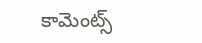కామెంట్స్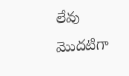లేవు
మొదటిగా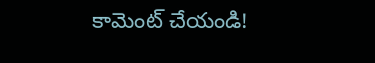కామెంట్ చేయండి!